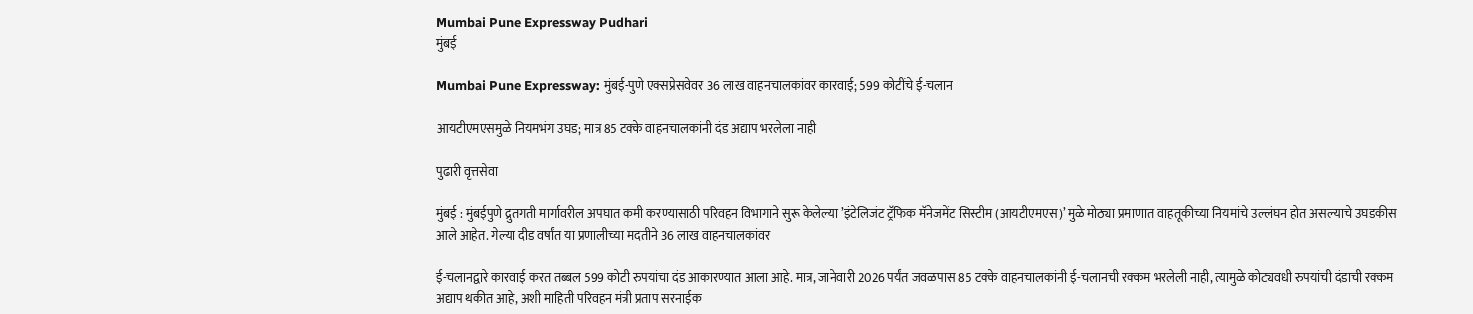Mumbai Pune Expressway Pudhari
मुंबई

Mumbai Pune Expressway: मुंबई-पुणे एक्सप्रेसवेवर 36 लाख वाहनचालकांवर कारवाई; 599 कोटींचे ई-चलान

आयटीएमएसमुळे नियमभंग उघड; मात्र 85 टक्के वाहनचालकांनी दंड अद्याप भरलेला नाही

पुढारी वृत्तसेवा

मुंबई : मुंबईपुणे द्रुतगती मार्गावरील अपघात कमी करण्यासाठी परिवहन विभागाने सुरू केलेल्या ‌’इंटेलिजंट ट्रॅफिक मॅनेजमेंट सिस्टीम (आयटीएमएस)’ मुळे मोठ्या प्रमाणात वाहतूकीच्या नियमांचे उल्लंघन होत असल्याचे उघडकीस आले आहेत. गेल्या दीड वर्षांत या प्रणालीच्या मदतीने 36 लाख वाहनचालकांवर

ई-चलानद्वारे कारवाई करत तब्बल 599 कोटी रुपयांचा दंड आकारण्यात आला आहे. मात्र, जानेवारी 2026 पर्यंत जवळपास 85 टक्के वाहनचालकांनी ई-चलानची रक्कम भरलेली नाही, त्यामुळे कोट्यवधी रुपयांची दंडाची रक्कम अद्याप थकीत आहे, अशी माहिती परिवहन मंत्री प्रताप सरनाईक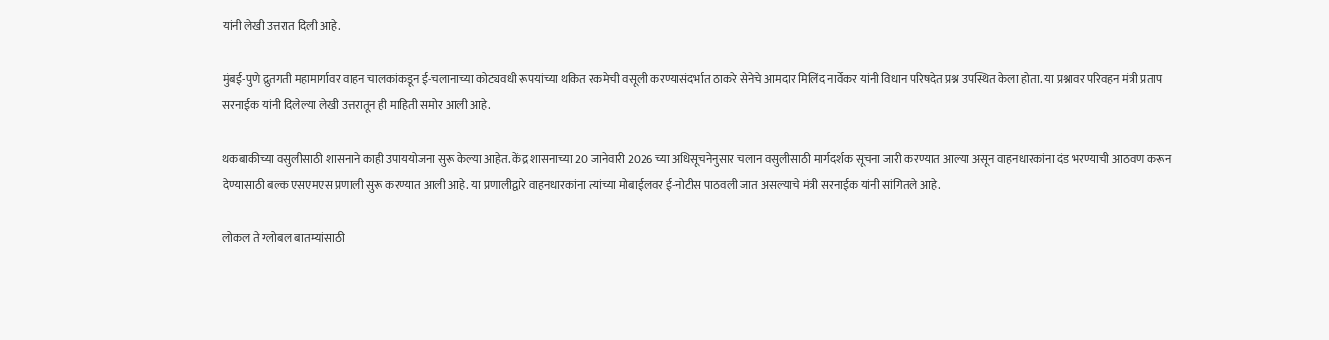यांनी लेखी उत्तरात दिली आहे.

मुंबई-पुणे द्रुतगती महामार्गावर वाहन चालकांकडून ई-चलानाच्या कोट्यवधी रूपयांच्या थकित रकमेची वसूली करण्यासंदर्भात ठाकरे सेनेचे आमदार मिलिंद नार्वेकर यांनी विधान परिषदेत प्रश्न उपस्थित केला होता. या प्रश्नावर परिवहन मंत्री प्रताप सरनाईक यांनी दिलेल्या लेखी उत्तरातून ही माहिती समोर आली आहे.

थकबाकीच्या वसुलीसाठी शासनाने काही उपाययोजना सुरू केल्या आहेत. केंद्र शासनाच्या 20 जानेवारी 2026 च्या अधिसूचनेनुसार चलान वसुलीसाठी मार्गदर्शक सूचना जारी करण्यात आल्या असून वाहनधारकांना दंड भरण्याची आठवण करून देण्यासाठी बल्क एसएमएस प्रणाली सुरू करण्यात आली आहे. या प्रणालीद्वारे वाहनधारकांना त्यांच्या मोबाईलवर ई-नोटीस पाठवली जात असल्याचे मंत्री सरनाईक यांनी सांगितले आहे.

लोकल ते ग्लोबल बातम्यांसाठी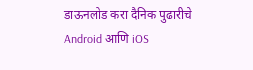डाऊनलोड करा दैनिक पुढारीचे Android आणि iOS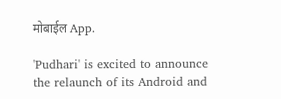मोबाईल App.

'Pudhari' is excited to announce the relaunch of its Android and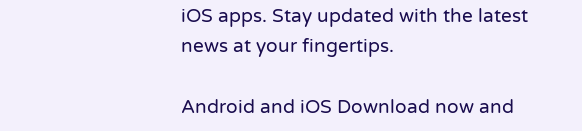iOS apps. Stay updated with the latest news at your fingertips.

Android and iOS Download now and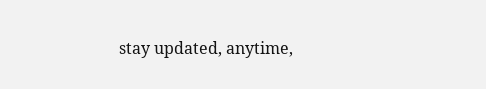stay updated, anytime,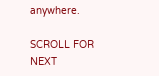anywhere.

SCROLL FOR NEXT